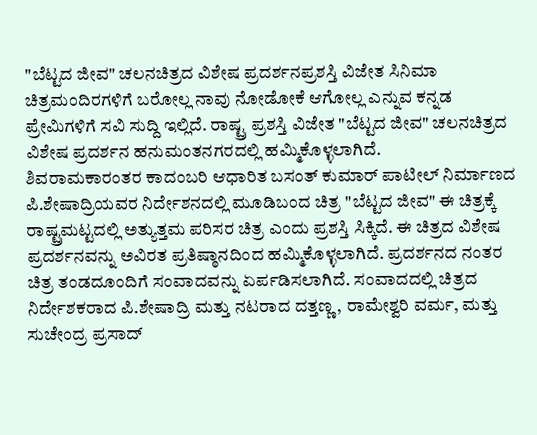"ಬೆಟ್ಟದ ಜೀವ" ಚಲನಚಿತ್ರದ ವಿಶೇಷ ಪ್ರದರ್ಶನಪ್ರಶಸ್ತಿ ವಿಜೇತ ಸಿನಿಮಾ ಚಿತ್ರಮಂದಿರಗಳಿಗೆ ಬರೋಲ್ಲ ನಾವು ನೋಡೋಕೆ ಆಗೋಲ್ಲ ಎನ್ನುವ ಕನ್ನಡ ಪ್ರೇಮಿಗಳಿಗೆ ಸವಿ ಸುದ್ದಿ ಇಲ್ಲಿದೆ. ರಾಷ್ಟ್ರ ಪ್ರಶಸ್ತಿ ವಿಜೇತ "ಬೆಟ್ಟದ ಜೀವ" ಚಲನಚಿತ್ರದ ವಿಶೇಷ ಪ್ರದರ್ಶನ ಹನುಮಂತನಗರದಲ್ಲಿ ಹಮ್ಮಿಕೊಳ್ಳಲಾಗಿದೆ.
ಶಿವರಾಮಕಾರಂತರ ಕಾದಂಬರಿ ಆಧಾರಿತ ಬಸಂತ್ ಕುಮಾರ್ ಪಾಟೀಲ್ ನಿರ್ಮಾಣದ ಪಿ.ಶೇಷಾದ್ರಿಯವರ ನಿರ್ದೇಶನದಲ್ಲಿ ಮೂಡಿಬಂದ ಚಿತ್ರ "ಬೆಟ್ಟದ ಜೀವ" ಈ ಚಿತ್ರಕ್ಕೆ ರಾಷ್ಟ್ರಮಟ್ಟದಲ್ಲಿ ಅತ್ಯುತ್ತಮ ಪರಿಸರ ಚಿತ್ರ ಎಂದು ಪ್ರಶಸ್ತಿ ಸಿಕ್ಕಿದೆ. ಈ ಚಿತ್ರದ ವಿಶೇಷ ಪ್ರದರ್ಶನವನ್ನು ಅವಿರತ ಪ್ರತಿಷ್ಠಾನದಿಂದ ಹಮ್ಮಿಕೊಳ್ಳಲಾಗಿದೆ. ಪ್ರದರ್ಶನದ ನಂತರ ಚಿತ್ರ ತಂಡದೂಂದಿಗೆ ಸಂವಾದವನ್ನು ಏರ್ಪಡಿಸಲಾಗಿದೆ. ಸಂವಾದದಲ್ಲಿ ಚಿತ್ರದ ನಿರ್ದೇಶಕರಾದ ಪಿ.ಶೇಷಾದ್ರಿ ಮತ್ತು ನಟರಾದ ದತ್ತಣ್ಣ, ರಾಮೇಶ್ವರಿ ವರ್ಮ, ಮತ್ತು ಸುಚೇಂದ್ರ ಪ್ರಸಾದ್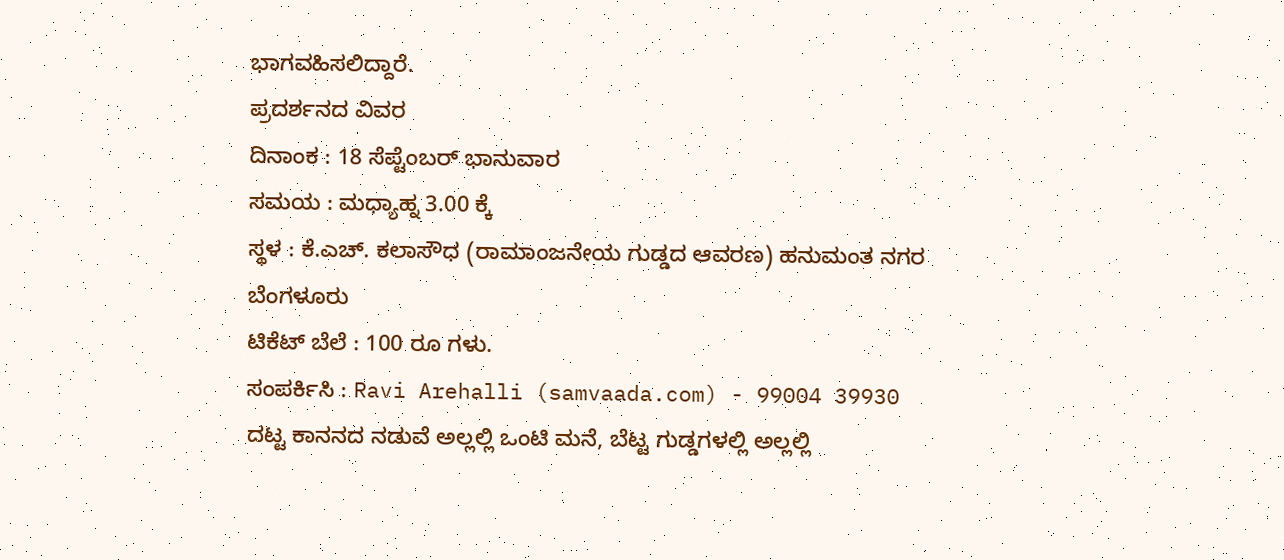ಭಾಗವಹಿಸಲಿದ್ದಾರೆ.
ಪ್ರದರ್ಶನದ ವಿವರ
ದಿನಾಂಕ : 18 ಸೆಪ್ಟೆಂಬರ್ ಭಾನುವಾರ
ಸಮಯ : ಮಧ್ಯಾಹ್ನ 3.00 ಕ್ಕೆ
ಸ್ಥಳ : ಕೆ.ಎಚ್. ಕಲಾಸೌಧ (ರಾಮಾಂಜನೇಯ ಗುಡ್ಡದ ಆವರಣ) ಹನುಮಂತ ನಗರ ಬೆಂಗಳೂರು
ಟಿಕೆಟ್ ಬೆಲೆ : 100 ರೂ ಗಳು.
ಸಂಪರ್ಕಿಸಿ : Ravi Arehalli (samvaada.com) - 99004 39930
ದಟ್ಟ ಕಾನನದ ನಡುವೆ ಅಲ್ಲಲ್ಲಿ ಒಂಟಿ ಮನೆ, ಬೆಟ್ಟ ಗುಡ್ಡಗಳಲ್ಲಿ ಅಲ್ಲಲ್ಲಿ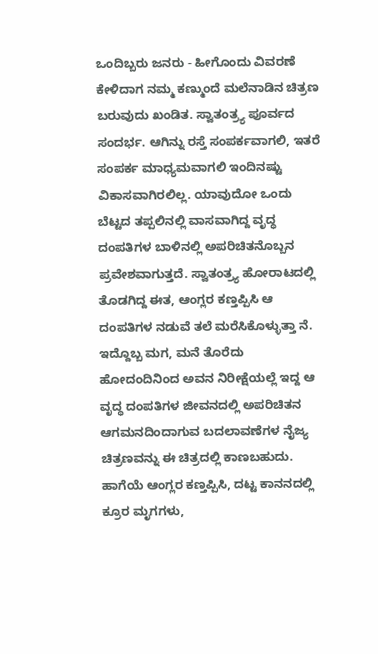ಒಂದಿಬ್ಬರು ಜನರು - ಹೀಗೊಂದು ವಿವರಣೆ ಕೇಳಿದಾಗ ನಮ್ಮ ಕಣ್ಮುಂದೆ ಮಲೆನಾಡಿನ ಚಿತ್ರಣ ಬರುವುದು ಖಂಡಿತ. ಸ್ವಾತಂತ್ರ್ಯ ಪೂರ್ವದ ಸಂದರ್ಭ. ಆಗಿನ್ನು ರಸ್ತೆ ಸಂಪರ್ಕವಾಗಲಿ, ಇತರೆ ಸಂಪರ್ಕ ಮಾಧ್ಯಮವಾಗಲಿ ಇಂದಿನಷ್ಟು ವಿಕಾಸವಾಗಿರಲಿಲ್ಲ. ಯಾವುದೋ ಒಂದು ಬೆಟ್ಟದ ತಪ್ಪಲಿನಲ್ಲಿ ವಾಸವಾಗಿದ್ದ ವೃದ್ಧ ದಂಪತಿಗಳ ಬಾಳಿನಲ್ಲಿ ಅಪರಿಚಿತನೊಬ್ಬನ ಪ್ರವೇಶವಾಗುತ್ತದೆ. ಸ್ವಾತಂತ್ರ್ಯ ಹೋರಾಟದಲ್ಲಿ ತೊಡಗಿದ್ದ ಈತ, ಆಂಗ್ಲರ ಕಣ್ತಪ್ಪಿಸಿ ಆ ದಂಪತಿಗಳ ನಡುವೆ ತಲೆ ಮರೆಸಿಕೊಳ್ಳುತ್ತಾ ನೆ. ಇದ್ದೊಬ್ಬ ಮಗ, ಮನೆ ತೊರೆದು ಹೋದಂದಿನಿಂದ ಅವನ ನಿರೀಕ್ಷೆಯಲ್ಲೆ ಇದ್ದ ಆ ವೃದ್ಧ ದಂಪತಿಗಳ ಜೀವನದಲ್ಲಿ ಅಪರಿಚಿತನ ಆಗಮನದಿಂದಾಗುವ ಬದಲಾವಣೆಗಳ ನೈಜ್ಯ ಚಿತ್ರಣವನ್ನು ಈ ಚಿತ್ರದಲ್ಲಿ ಕಾಣಬಹುದು. ಹಾಗೆಯೆ ಆಂಗ್ಲರ ಕಣ್ತಪ್ಪಿಸಿ, ದಟ್ಟ ಕಾನನದಲ್ಲಿ ಕ್ರೂರ ಮೃಗಗಳು,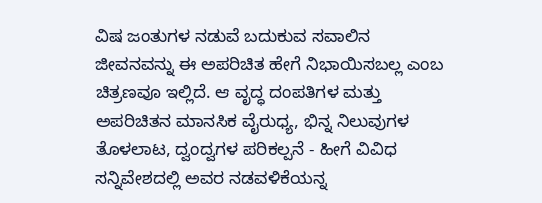ವಿಷ ಜಂತುಗಳ ನಡುವೆ ಬದುಕುವ ಸವಾಲಿನ ಜೀವನವನ್ನು ಈ ಅಪರಿಚಿತ ಹೇಗೆ ನಿಭಾಯಿಸಬಲ್ಲ ಎಂಬ ಚಿತ್ರಣವೂ ಇಲ್ಲಿದೆ. ಆ ವೃದ್ಧ ದಂಪತಿಗಳ ಮತ್ತು ಅಪರಿಚಿತನ ಮಾನಸಿಕ ವೈರುಧ್ಯ, ಭಿನ್ನ ನಿಲುವುಗಳ ತೊಳಲಾಟ, ದ್ವಂದ್ವಗಳ ಪರಿಕಲ್ಪನೆ - ಹೀಗೆ ವಿವಿಧ ಸನ್ನಿವೇಶದಲ್ಲಿ ಅವರ ನಡವಳಿಕೆಯನ್ನ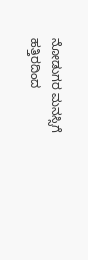ನೋಡುಗರ ಮನಸ್ಸಿಗೆ ಹತ್ತಿರದಿಂದ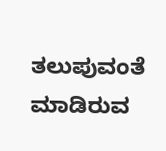ತಲುಪುವಂತೆ ಮಾಡಿರುವ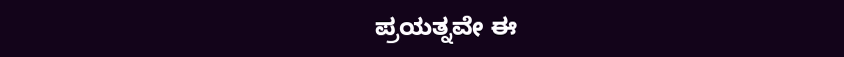ಪ್ರಯತ್ನವೇ ಈ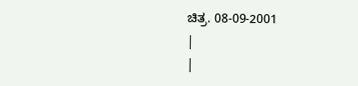ಚಿತ್ರ. 08-09-2001
|
|